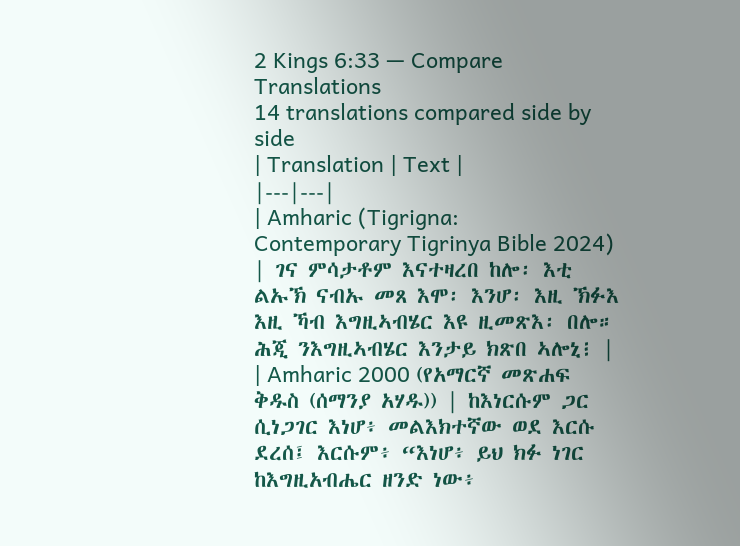2 Kings 6:33 — Compare Translations
14 translations compared side by side
| Translation | Text |
|---|---|
| Amharic (Tigrigna: Contemporary Tigrinya Bible 2024) | ገና ምሳታቶም እናተዛረበ ከሎ፡ እቲ ልኡኽ ናብኡ መጸ እሞ፡ እንሆ፡ እዚ ኽፉእ እዚ ኻብ እግዚኣብሄር እዩ ዚመጽእ፡ በሎ። ሕጂ ንእግዚኣብሄር እንታይ ክጽበ ኣሎኒ፧ |
| Amharic 2000 (የአማርኛ መጽሐፍ ቅዱስ (ሰማንያ አሃዱ)) | ከእነርሱም ጋር ሲነጋገር እነሆ፥ መልእክተኛው ወደ እርሱ ደረሰ፤ እርሱም፥ “እነሆ፥ ይህ ክፉ ነገር ከእግዚአብሔር ዘንድ ነው፥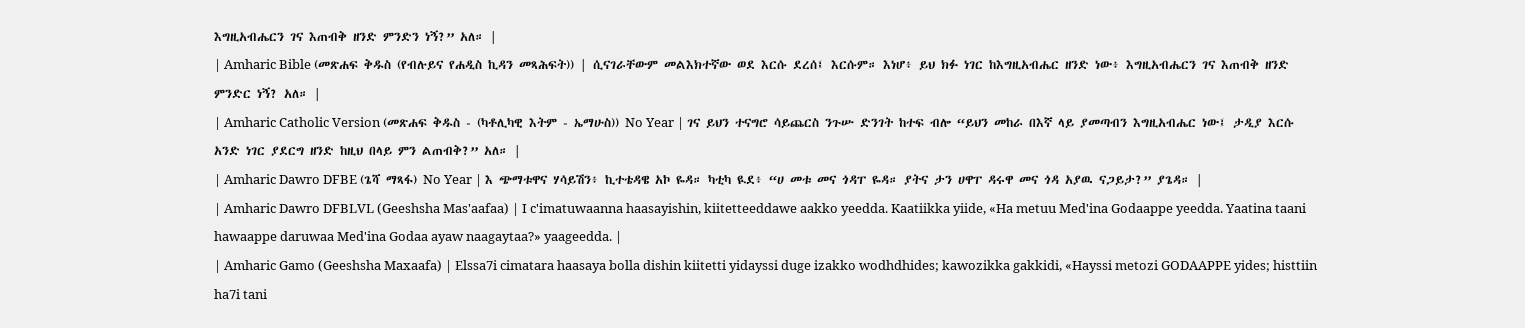እግዚአብሔርን ገና እጠብቅ ዘንድ ምንድን ነኝ?” አለ። |
| Amharic Bible (መጽሐፍ ቅዱስ (የብሉይና የሐዲስ ኪዳን መጻሕፍት)) | ሲናገራቸውም መልእክተኛው ወደ እርሱ ደረሰ፤ እርሱም። እነሆ፥ ይህ ክፉ ነገር ከእግዚአብሔር ዘንድ ነው፥ እግዚአብሔርን ገና እጠብቅ ዘንድ ምንድር ነኝ? አለ። |
| Amharic Catholic Version (መጽሐፍ ቅዱስ - (ካቶሊካዊ እትም - ኤማሁስ)) No Year | ገና ይህን ተናግሮ ሳይጨርስ ንጉሡ ድንገት ከተፍ ብሎ “ይህን መከራ በእኛ ላይ ያመጣብን እግዚአብሔር ነው፤ ታዲያ እርሱ አንድ ነገር ያደርግ ዘንድ ከዚህ በላይ ምን ልጠብቅ?” አለ። |
| Amharic Dawro DFBE (ጌሻ ማጻፋ) No Year | እ ጭማቱዋና ሃሳይሽን፥ ኪተቴዳዌ አኮ ዬዳ። ካቲካ ዪደ፥ “ሀ መቱ መና ጎዳፐ ዬዳ። ያትና ታን ሀዋፐ ዳሩዋ መና ጎዳ አያዉ ናጋይታ?” ያጌዳ። |
| Amharic Dawro DFBLVL (Geeshsha Mas'aafaa) | I c'imatuwaanna haasayishin, kiitetteeddawe aakko yeedda. Kaatiikka yiide, «Ha metuu Med'ina Godaappe yeedda. Yaatina taani hawaappe daruwaa Med'ina Godaa ayaw naagaytaa?» yaageedda. |
| Amharic Gamo (Geeshsha Maxaafa) | Elssa7i cimatara haasaya bolla dishin kiitetti yidayssi duge izakko wodhdhides; kawozikka gakkidi, «Hayssi metozi GODAAPPE yides; histtiin ha7i tani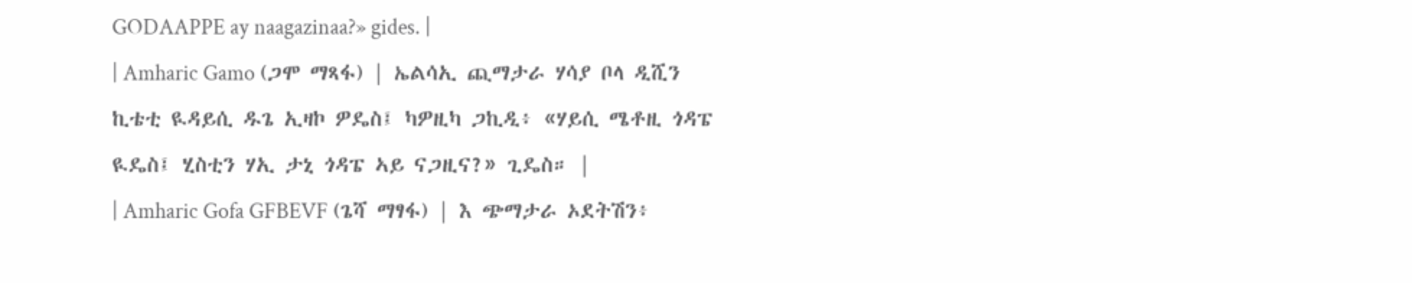GODAAPPE ay naagazinaa?» gides. |
| Amharic Gamo (ጋሞ ማጻፋ) | ኤልሳኢ ጪማታራ ሃሳያ ቦላ ዲሺን ኪቴቲ ዪዳይሲ ዱጌ ኢዛኮ ዎዴስ፤ ካዎዚካ ጋኪዲ፥ «ሃይሲ ሜቶዚ ጎዳፔ ዪዴስ፤ ሂስቲን ሃኢ ታኒ ጎዳፔ ኣይ ናጋዚና?» ጊዴስ። |
| Amharic Gofa GFBEVF (ጌሻ ማፃፋ) | እ ጭማታራ ኦደትሽን፥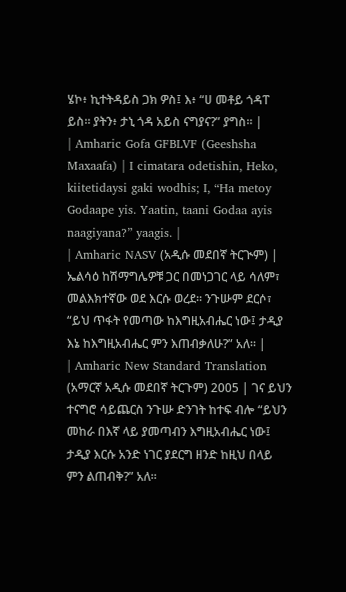ሄኮ፥ ኪተትዳይስ ጋክ ዎስ፤ እ፥ “ሀ መቶይ ጎዳፐ ይስ። ያትን፥ ታኒ ጎዳ አይስ ናግያና?” ያግስ። |
| Amharic Gofa GFBLVF (Geeshsha Maxaafa) | I cimatara odetishin, Heko, kiitetidaysi gaki wodhis; I, “Ha metoy Godaape yis. Yaatin, taani Godaa ayis naagiyana?” yaagis. |
| Amharic NASV (አዲሱ መደበኛ ትርጒም) | ኤልሳዕ ከሽማግሌዎቹ ጋር በመነጋገር ላይ ሳለም፣ መልእክተኛው ወደ እርሱ ወረደ። ንጉሡም ደርሶ፣ “ይህ ጥፋት የመጣው ከእግዚአብሔር ነው፤ ታዲያ እኔ ከእግዚአብሔር ምን እጠብቃለሁ?” አለ። |
| Amharic New Standard Translation (አማርኛ አዲሱ መደበኛ ትርጉም) 2005 | ገና ይህን ተናግሮ ሳይጨርስ ንጉሡ ድንገት ከተፍ ብሎ “ይህን መከራ በእኛ ላይ ያመጣብን እግዚአብሔር ነው፤ ታዲያ እርሱ አንድ ነገር ያደርግ ዘንድ ከዚህ በላይ ምን ልጠብቅ?” አለ።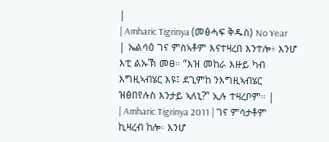|
| Amharic Tigrinya (መፅሓፍ ቅዱስ) No Year | ኤልሳዕ ገና ምስኣቶም እናተዛረበ እንተሎ፥ እንሆ እቲ ልኡኽ መፀ። “እዝ መከራ እዙይ ካብ እግዚኣብሄር እዩ፤ ደጊምከ ንእግዚኣብሄር ዝፅበየሉስ እንታይ ኣለኒ?” ኢሉ ተዛረቦም። |
| Amharic Tigrinya 2011 | ገና ምሳታቶም ኪዛረብ ከሎ፡ እንሆ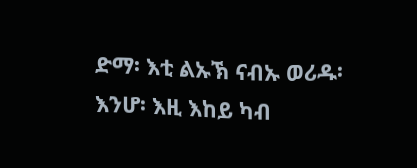ድማ፡ እቲ ልኡኽ ናብኡ ወሪዱ፡ እንሆ፡ እዚ እከይ ካብ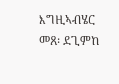እግዚኣብሄር መጸ፡ ደጊምከ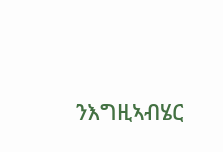ንእግዚኣብሄር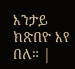እንታይ ክጽበዮ እየ በለ። |